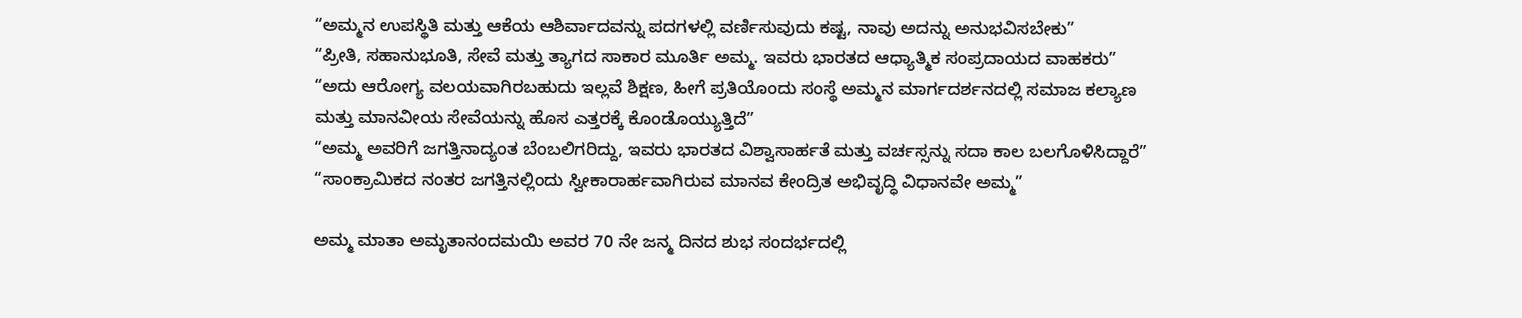“ಅಮ್ಮನ ಉಪಸ್ಥಿತಿ ಮತ್ತು ಆಕೆಯ ಆಶಿರ್ವಾದವನ್ನು ಪದಗಳಲ್ಲಿ ವರ್ಣಿಸುವುದು ಕಷ್ಟ, ನಾವು ಅದನ್ನು ಅನುಭವಿಸಬೇಕು”
“ಪ್ರೀತಿ, ಸಹಾನುಭೂತಿ, ಸೇವೆ ಮತ್ತು ತ್ಯಾಗದ ಸಾಕಾರ ಮೂರ್ತಿ ಅಮ್ಮ. ಇವರು ಭಾರತದ ಆಧ್ಯಾತ್ಮಿಕ ಸಂಪ್ರದಾಯದ ವಾಹಕರು”
“ಅದು ಆರೋಗ್ಯ ವಲಯವಾಗಿರಬಹುದು ಇಲ್ಲವೆ ಶಿಕ್ಷಣ, ಹೀಗೆ ಪ್ರತಿಯೊಂದು ಸಂಸ್ಥೆ ಅಮ್ಮನ ಮಾರ್ಗದರ್ಶನದಲ್ಲಿ ಸಮಾಜ ಕಲ್ಯಾಣ ಮತ್ತು ಮಾನವೀಯ ಸೇವೆಯನ್ನು ಹೊಸ ಎತ್ತರಕ್ಕೆ ಕೊಂಡೊಯ್ಯುತ್ತಿದೆ”
“ಅಮ್ಮ ಅವರಿಗೆ ಜಗತ್ತಿನಾದ್ಯಂತ ಬೆಂಬಲಿಗರಿದ್ದು, ಇವರು ಭಾರತದ ವಿಶ್ವಾಸಾರ್ಹತೆ ಮತ್ತು ವರ್ಚಸ್ಸನ್ನು ಸದಾ ಕಾಲ ಬಲಗೊಳಿಸಿದ್ದಾರೆ”
“ಸಾಂಕ್ರಾಮಿಕದ ನಂತರ ಜಗತ್ತಿನಲ್ಲಿಂದು ಸ್ವೀಕಾರಾರ್ಹವಾಗಿರುವ ಮಾನವ ಕೇಂದ್ರಿತ ಅಭಿವೃದ್ಧಿ ವಿಧಾನವೇ ಅಮ್ಮ”

ಅಮ್ಮ ಮಾತಾ ಅಮೃತಾನಂದಮಯಿ ಅವರ 70 ನೇ ಜನ್ಮ ದಿನದ ಶುಭ ಸಂದರ್ಭದಲ್ಲಿ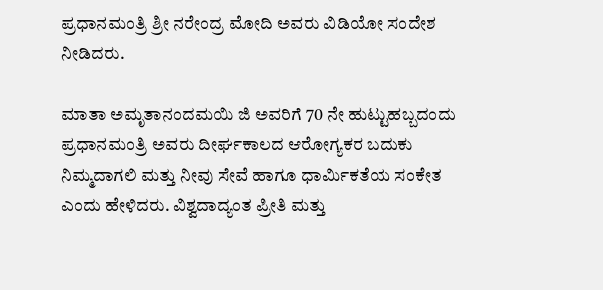ಪ್ರಧಾನಮಂತ್ರಿ ಶ್ರೀ ನರೇಂದ್ರ ಮೋದಿ ಅವರು ವಿಡಿಯೋ ಸಂದೇಶ ನೀಡಿದರು.

ಮಾತಾ ಅಮೃತಾನಂದಮಯಿ ಜಿ ಅವರಿಗೆ 70 ನೇ ಹುಟ್ಟುಹಬ್ಬದಂದು ಪ್ರಧಾನಮಂತ್ರಿ ಅವರು ದೀರ್ಘಕಾಲದ ಆರೋಗ್ಯಕರ ಬದುಕು ನಿಮ್ಮದಾಗಲಿ ಮತ್ತು ನೀವು ಸೇವೆ ಹಾಗೂ ಧಾರ್ಮಿಕತೆಯ ಸಂಕೇತ ಎಂದು ಹೇಳಿದರು. ವಿಶ್ವದಾದ್ಯಂತ ಪ್ರೀತಿ ಮತ್ತು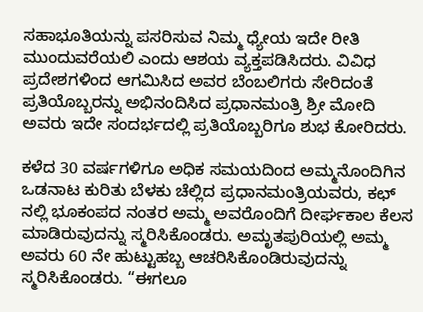ಸಹಾಭೂತಿಯನ್ನು ಪಸರಿಸುವ ನಿಮ್ಮ ಧ್ಯೇಯ ಇದೇ ರೀತಿ ಮುಂದುವರೆಯಲಿ ಎಂದು ಆಶಯ ವ್ಯಕ್ತಪಡಿಸಿದರು. ವಿವಿಧ ಪ್ರದೇಶಗಳಿಂದ ಆಗಮಿಸಿದ ಅವರ ಬೆಂಬಲಿಗರು ಸೇರಿದಂತೆ ಪ್ರತಿಯೊಬ್ಬರನ್ನು ಅಭಿನಂದಿಸಿದ ಪ್ರಧಾನಮಂತ್ರಿ ಶ್ರೀ ಮೋದಿ ಅವರು ಇದೇ ಸಂದರ್ಭದಲ್ಲಿ ಪ್ರತಿಯೊಬ್ಬರಿಗೂ ಶುಭ ಕೋರಿದರು.

ಕಳೆದ 30 ವರ್ಷಗಳಿಗೂ ಅಧಿಕ ಸಮಯದಿಂದ ಅಮ್ಮನೊಂದಿಗಿನ ಒಡನಾಟ ಕುರಿತು ಬೆಳಕು ಚೆಲ್ಲಿದ ಪ್ರಧಾನಮಂತ್ರಿಯವರು, ಕಛ್ ನಲ್ಲಿ ಭೂಕಂಪದ ನಂತರ ಅಮ್ಮ ಅವರೊಂದಿಗೆ ದೀರ್ಘಕಾಲ ಕೆಲಸ ಮಾಡಿರುವುದನ್ನು ಸ್ಮರಿಸಿಕೊಂಡರು. ಅಮೃತಪುರಿಯಲ್ಲಿ ಅಮ್ಮ ಅವರು 60 ನೇ ಹುಟ್ಟುಹಬ್ಬ ಆಚರಿಸಿಕೊಂಡಿರುವುದನ್ನು ಸ್ಮರಿಸಿಕೊಂಡರು. “ಈಗಲೂ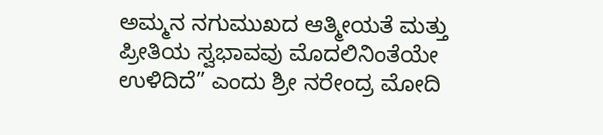ಅಮ್ಮನ ನಗುಮುಖದ ಆತ್ಮೀಯತೆ ಮತ್ತು ಪ್ರೀತಿಯ ಸ್ವಭಾವವು ಮೊದಲಿನಿಂತೆಯೇ ಉಳಿದಿದೆ” ಎಂದು ಶ್ರೀ ನರೇಂದ್ರ ಮೋದಿ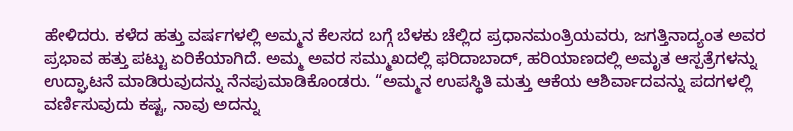ಹೇಳಿದರು. ಕಳೆದ ಹತ್ತು ವರ್ಷಗಳಲ್ಲಿ ಅಮ್ಮನ ಕೆಲಸದ ಬಗ್ಗೆ ಬೆಳಕು ಚೆಲ್ಲಿದ ಪ್ರಧಾನಮಂತ್ರಿಯವರು, ಜಗತ್ತಿನಾದ್ಯಂತ ಅವರ ಪ್ರಭಾವ ಹತ್ತು ಪಟ್ಟು ಏರಿಕೆಯಾಗಿದೆ. ಅಮ್ಮ ಅವರ ಸಮ್ಮುಖದಲ್ಲಿ ಫರಿದಾಬಾದ್, ಹರಿಯಾಣದಲ್ಲಿ ಅಮೃತ ಆಸ್ಪತ್ರೆಗಳನ್ನು ಉದ್ಘಾಟನೆ ಮಾಡಿರುವುದನ್ನು ನೆನಪುಮಾಡಿಕೊಂಡರು. “ಅಮ್ಮನ ಉಪಸ್ಥಿತಿ ಮತ್ತು ಆಕೆಯ ಆಶಿರ್ವಾದವನ್ನು ಪದಗಳಲ್ಲಿ ವರ್ಣಿಸುವುದು ಕಷ್ಟ, ನಾವು ಅದನ್ನು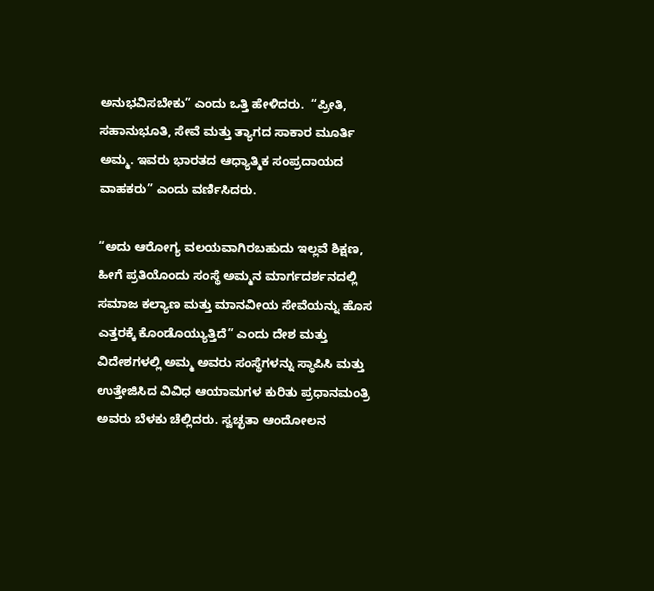ಅನುಭವಿಸಬೇಕು” ಎಂದು ಒತ್ತಿ ಹೇಳಿದರು.  “ಪ್ರೀತಿ, ಸಹಾನುಭೂತಿ, ಸೇವೆ ಮತ್ತು ತ್ಯಾಗದ ಸಾಕಾರ ಮೂರ್ತಿ ಅಮ್ಮ. ಇವರು ಭಾರತದ ಆಧ್ಯಾತ್ಮಿಕ ಸಂಪ್ರದಾಯದ ವಾಹಕರು” ಎಂದು ವರ್ಣಿಸಿದರು.

“ಅದು ಆರೋಗ್ಯ ವಲಯವಾಗಿರಬಹುದು ಇಲ್ಲವೆ ಶಿಕ್ಷಣ, ಹೀಗೆ ಪ್ರತಿಯೊಂದು ಸಂಸ್ಥೆ ಅಮ್ಮನ ಮಾರ್ಗದರ್ಶನದಲ್ಲಿ ಸಮಾಜ ಕಲ್ಯಾಣ ಮತ್ತು ಮಾನವೀಯ ಸೇವೆಯನ್ನು ಹೊಸ ಎತ್ತರಕ್ಕೆ ಕೊಂಡೊಯ್ಯುತ್ತಿದೆ” ಎಂದು ದೇಶ ಮತ್ತು ವಿದೇಶಗಳಲ್ಲಿ ಅಮ್ಮ ಅವರು ಸಂಸ್ಥೆಗಳನ್ನು ಸ್ಥಾಪಿಸಿ ಮತ್ತು ಉತ್ತೇಜಿಸಿದ ವಿವಿಧ ಆಯಾಮಗಳ ಕುರಿತು ಪ್ರಧಾನಮಂತ್ರಿ ಅವರು ಬೆಳಕು ಚೆಲ್ಲಿದರು. ಸ್ವಚ್ಛತಾ ಆಂದೋಲನ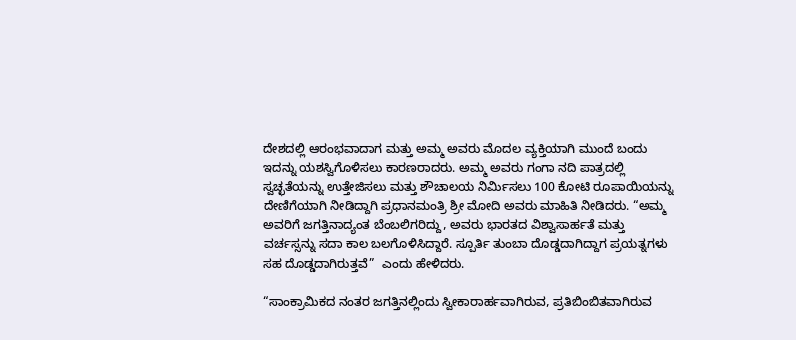ದೇಶದಲ್ಲಿ ಆರಂಭವಾದಾಗ ಮತ್ತು ಅಮ್ಮ ಅವರು ಮೊದಲ ವ್ಯಕ್ತಿಯಾಗಿ ಮುಂದೆ ಬಂದು ಇದನ್ನು ಯಶಸ್ವಿಗೊಳಿಸಲು ಕಾರಣರಾದರು. ಅಮ್ಮ ಅವರು ಗಂಗಾ ನದಿ ಪಾತ್ರದಲ್ಲಿ ಸ್ವಚ್ಛತೆಯನ್ನು ಉತ್ತೇಜಿಸಲು ಮತ್ತು ಶೌಚಾಲಯ ನಿರ್ಮಿಸಲು 100 ಕೋಟಿ ರೂಪಾಯಿಯನ್ನು ದೇಣಿಗೆಯಾಗಿ ನೀಡಿದ್ದಾಗಿ ಪ್ರಧಾನಮಂತ್ರಿ ಶ್ರೀ ಮೋದಿ ಅವರು ಮಾಹಿತಿ ನೀಡಿದರು. “ಅಮ್ಮ ಅವರಿಗೆ ಜಗತ್ತಿನಾದ್ಯಂತ ಬೆಂಬಲಿಗರಿದ್ದು, ಅವರು ಭಾರತದ ವಿಶ್ವಾಸಾರ್ಹತೆ ಮತ್ತು ವರ್ಚಸ್ಸನ್ನು ಸದಾ ಕಾಲ ಬಲಗೊಳಿಸಿದ್ದಾರೆ. ಸ್ಪೂರ್ತಿ ತುಂಬಾ ದೊಡ್ಡದಾಗಿದ್ದಾಗ ಪ್ರಯತ್ನಗಳು ಸಹ ದೊಡ್ಡದಾಗಿರುತ್ತವೆ”  ಎಂದು ಹೇಳಿದರು.

“ಸಾಂಕ್ರಾಮಿಕದ ನಂತರ ಜಗತ್ತಿನಲ್ಲಿಂದು ಸ್ವೀಕಾರಾರ್ಹವಾಗಿರುವ, ಪ್ರತಿಬಿಂಬಿತವಾಗಿರುವ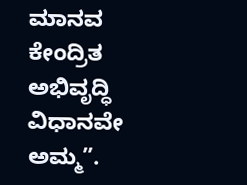ಮಾನವ ಕೇಂದ್ರಿತ ಅಭಿವೃದ್ಧಿ ವಿಧಾನವೇ ಅಮ್ಮ”.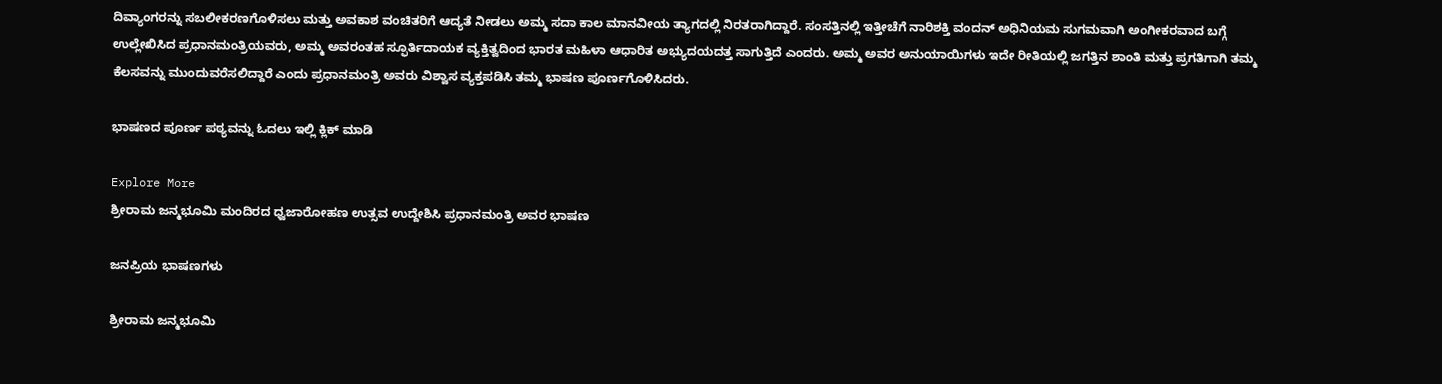ದಿವ್ಯಾಂಗರನ್ನು ಸಬಲೀಕರಣಗೊಳಿಸಲು ಮತ್ತು ಅವಕಾಶ ವಂಚಿತರಿಗೆ ಆದ್ಯತೆ ನೀಡಲು ಅಮ್ಮ ಸದಾ ಕಾಲ ಮಾನವೀಯ ತ್ಯಾಗದಲ್ಲಿ ನಿರತರಾಗಿದ್ದಾರೆ. ಸಂಸತ್ತಿನಲ್ಲಿ ಇತ್ತೀಚೆಗೆ ನಾರಿಶಕ್ತಿ ವಂದನ್ ಅಧಿನಿಯಮ ಸುಗಮವಾಗಿ ಅಂಗೀಕರವಾದ ಬಗ್ಗೆ ಉಲ್ಲೇಖಿಸಿದ ಪ್ರಧಾನಮಂತ್ರಿಯವರು, ಅಮ್ಮ ಅವರಂತಹ ಸ್ಫೂರ್ತಿದಾಯಕ ವ್ಯಕ್ತಿತ್ವದಿಂದ ಭಾರತ ಮಹಿಳಾ ಆಧಾರಿತ ಅಭ್ಯುದಯದತ್ತ ಸಾಗುತ್ತಿದೆ ಎಂದರು. ಅಮ್ಮ ಅವರ ಅನುಯಾಯಿಗಳು ಇದೇ ರೀತಿಯಲ್ಲಿ ಜಗತ್ತಿನ ಶಾಂತಿ ಮತ್ತು ಪ್ರಗತಿಗಾಗಿ ತಮ್ಮ ಕೆಲಸವನ್ನು ಮುಂದುವರೆಸಲಿದ್ದಾರೆ ಎಂದು ಪ್ರಧಾನಮಂತ್ರಿ ಅವರು ವಿಶ್ವಾಸ ವ್ಯಕ್ತಪಡಿಸಿ ತಮ್ಮ ಭಾಷಣ ಪೂರ್ಣಗೊಳಿಸಿದರು.

ಭಾಷಣದ ಪೂರ್ಣ ಪಠ್ಯವನ್ನು ಓದಲು ಇಲ್ಲಿ ಕ್ಲಿಕ್ ಮಾಡಿ

Explore More
ಶ್ರೀರಾಮ ಜನ್ಮಭೂಮಿ ಮಂದಿರದ ಧ್ವಜಾರೋಹಣ ಉತ್ಸವ ಉದ್ದೇಶಿಸಿ ಪ್ರಧಾನಮಂತ್ರಿ ಅವರ ಭಾಷಣ

ಜನಪ್ರಿಯ ಭಾಷಣಗಳು

ಶ್ರೀರಾಮ ಜನ್ಮಭೂಮಿ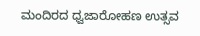ಮಂದಿರದ ಧ್ವಜಾರೋಹಣ ಉತ್ಸವ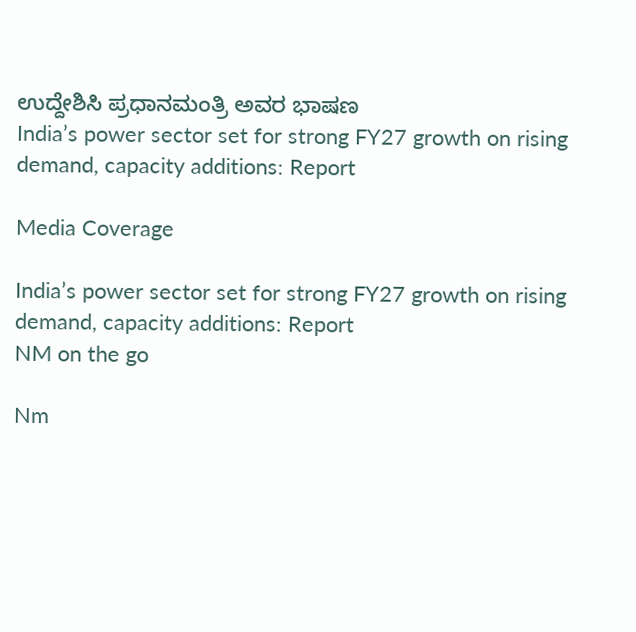ಉದ್ದೇಶಿಸಿ ಪ್ರಧಾನಮಂತ್ರಿ ಅವರ ಭಾಷಣ
India’s power sector set for strong FY27 growth on rising demand, capacity additions: Report

Media Coverage

India’s power sector set for strong FY27 growth on rising demand, capacity additions: Report
NM on the go

Nm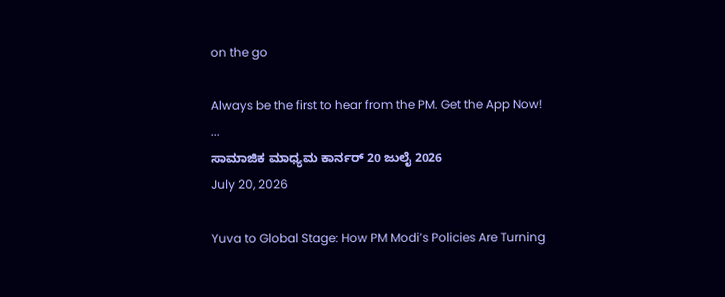on the go

Always be the first to hear from the PM. Get the App Now!
...
ಸಾಮಾಜಿಕ ಮಾಧ್ಯಮ ಕಾರ್ನರ್ 20 ಜುಲೈ 2026
July 20, 2026

Yuva to Global Stage: How PM Modi’s Policies Are Turning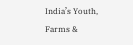India’s Youth, Farms &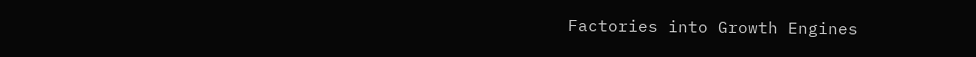Factories into Growth Engines